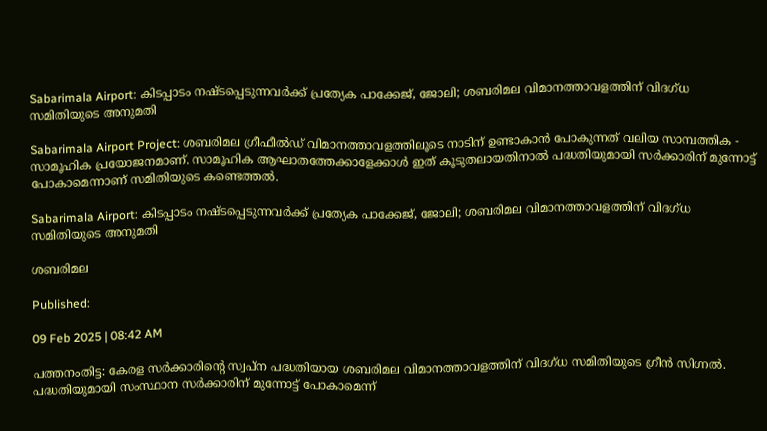Sabarimala Airport: കിടപ്പാടം നഷ്ടപ്പെടുന്നവർക്ക് പ്രത്യേക പാക്കേജ്, ജോലി; ശബരിമല വിമാനത്താവളത്തിന് വിദഗ്ധ സമിതിയുടെ ‌അനുമതി

Sabarimala Airport Project: ശബരിമല ഗ്രീഫീൽഡ് വിമാനത്താവളത്തിലൂടെ നാടിന് ഉണ്ടാകാൻ പോകുന്നത് വലിയ സാമ്പത്തിക - സാമൂഹിക പ്രയോജനമാണ്. സാമൂഹിക ആഘാതത്തേക്കാളേക്കാൾ ഇത് കൂടുതലായതിനാൽ പദ്ധതിയുമായി സർക്കാരിന് മുന്നോട്ട് പോകാമെന്നാണ് സമിതിയുടെ കണ്ടെത്തൽ.

Sabarimala Airport: കിടപ്പാടം നഷ്ടപ്പെടുന്നവർക്ക് പ്രത്യേക പാക്കേജ്, ജോലി; ശബരിമല വിമാനത്താവളത്തിന് വിദഗ്ധ സമിതിയുടെ ‌അനുമതി

ശബരിമല

Published:

09 Feb 2025 | 08:42 AM

പത്തനംതിട്ട: കേരള സർക്കാരിൻ്റെ സ്വപ്ന പദ്ധതിയായ ശബരിമല വിമാനത്താവളത്തിന് വിദഗ്ധ സമിതിയുടെ ‌ഗ്രീൻ സിഗ്നൽ. പദ്ധതിയുമായി സംസ്ഥാന സർക്കാരിന് മുന്നോട്ട് പോകാമെന്ന്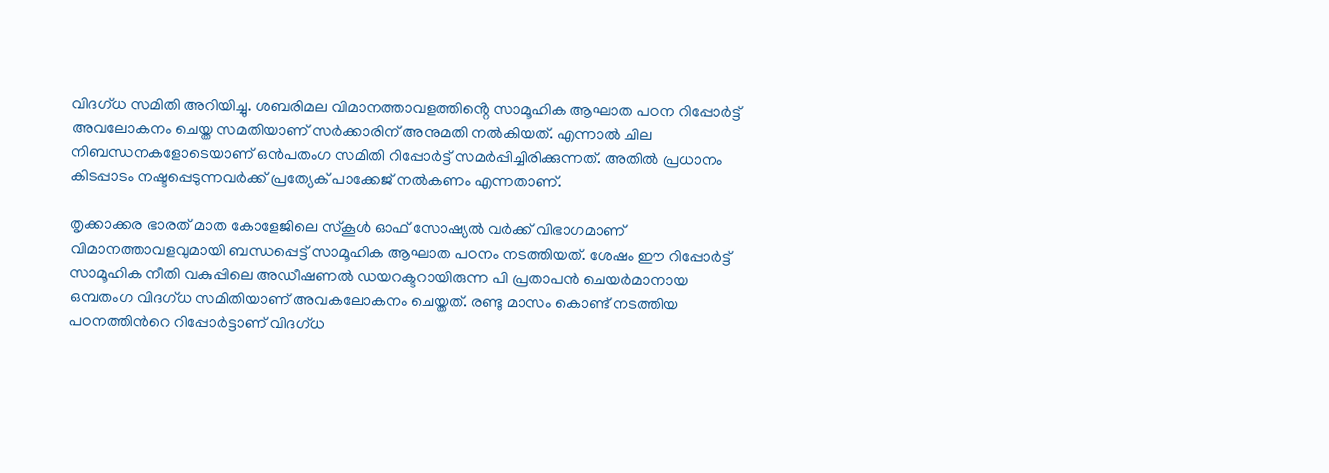വിദഗ്ധ സമിതി അറിയിച്ചു. ശബരിമല വിമാനത്താവളത്തിൻ്റെ സാമൂഹിക ആഘാത പഠന റിപ്പോർട്ട് അവലോകനം ചെയ്ത സമതിയാണ് സർക്കാരിന് അനുമതി നൽകിയത്. എന്നാൽ ചില നിബന്ധനകളോടെയാണ് ഒൻപതംഗ സമിതി റിപ്പോർട്ട് സമർപ്പിച്ചിരിക്കുന്നത്. അതിൽ പ്രധാനം കിടപ്പാടം നഷ്ടപ്പെടുന്നവർക്ക് പ്രത്യേക് പാക്കേജ് നൽകണം എന്നതാണ്.

തൃക്കാക്കര ഭാരത് മാത കോളേജിലെ സ്കൂൾ ഓഫ് സോഷ്യൽ വർക്ക് വിഭാഗമാണ് വിമാനത്താവളവുമായി ബന്ധപ്പെട്ട് സാമൂഹിക ആഘാത പഠനം നടത്തിയത്. ശേഷം ഈ റിപ്പോർട്ട് സാമൂഹിക നീതി വകുപ്പിലെ അഡീഷണൽ ഡയറക്ടറായിരുന്ന പി പ്രതാപൻ ചെയർമാനായ ഒമ്പതംഗ വിദഗ്ധ സമിതിയാണ് അവകലോകനം ചെയ്തത്. രണ്ടു മാസം കൊണ്ട് നടത്തിയ പഠനത്തിൻറെ റിപ്പോർട്ടാണ് വിദഗ്ധ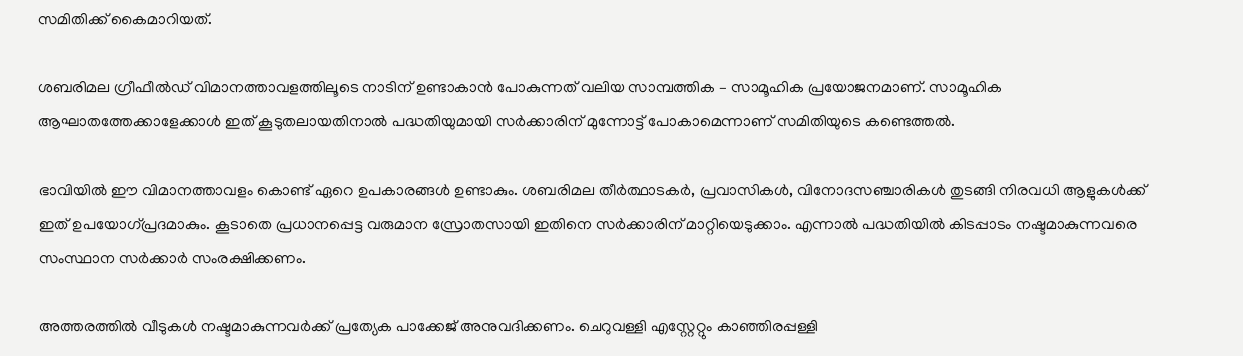സമിതിക്ക് കൈമാറിയത്.

ശബരിമല ഗ്രീഫീൽഡ് വിമാനത്താവളത്തിലൂടെ നാടിന് ഉണ്ടാകാൻ പോകുന്നത് വലിയ സാമ്പത്തിക – സാമൂഹിക പ്രയോജനമാണ്. സാമൂഹിക ആഘാതത്തേക്കാളേക്കാൾ ഇത് കൂടുതലായതിനാൽ പദ്ധതിയുമായി സർക്കാരിന് മുന്നോട്ട് പോകാമെന്നാണ് സമിതിയുടെ കണ്ടെത്തൽ.

ഭാവിയിൽ ഈ വിമാനത്താവളം കൊണ്ട് ഏറെ ഉപകാരങ്ങൾ ഉണ്ടാകും. ശബരിമല തീർത്ഥാടകർ, പ്രവാസികൾ, വിനോദസഞ്ചാരികൾ തുടങ്ങി നിരവധി ആളുകൾക്ക് ഇത് ഉപയോഗ്പ്രദമാകും. കൂടാതെ പ്രധാനപ്പെട്ട വരുമാന സ്രോതസായി ഇതിനെ സർക്കാരിന് മാറ്റിയെടുക്കാം. എന്നാൽ പദ്ധതിയിൽ കിടപ്പാടം നഷ്ടമാകുന്നവരെ സംസ്ഥാന സർക്കാർ സംരക്ഷിക്കണം.

അത്തരത്തിൽ വീടുകൾ നഷ്ടമാകുന്നവർക്ക് പ്രത്യേക പാക്കേജ് അനുവദിക്കണം. ചെറുവള്ളി എസ്റ്റേറ്റും കാഞ്ഞിരപ്പള്ളി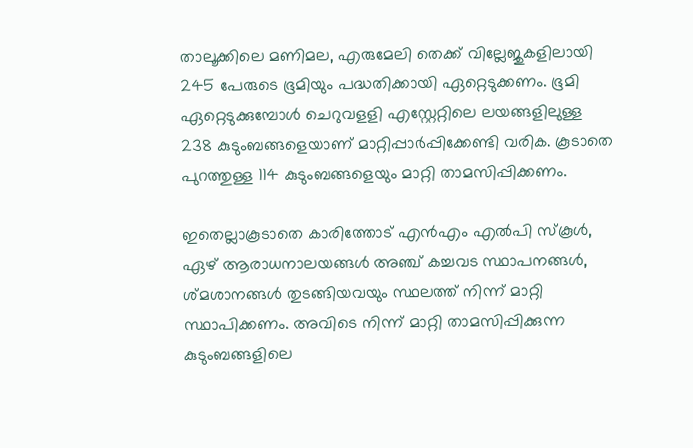താലൂക്കിലെ മണിമല, എരുമേലി തെക്ക് വില്ലേജുകളിലായി 245 പേരുടെ ഭൂമിയും പദ്ധതിക്കായി ഏറ്റെടുക്കണം. ഭൂമി ഏറ്റെടുക്കുമ്പോൾ ചെറുവളളി എസ്റ്റേറ്റിലെ ലയങ്ങളിലുള്ള 238 കുടുംബങ്ങളെയാണ് മാറ്റിപ്പാർപ്പിക്കേണ്ടി വരിക. കൂടാതെ പുറത്തുള്ള 114 കുടുംബങ്ങളെയും മാറ്റി താമസിപ്പിക്കണം.

ഇതെല്ലാകൂടാതെ കാരിത്തോട് എൻഎം എൽപി സ്കൂൾ, ഏഴ് ആരാധനാലയങ്ങൾ അഞ്ച് കച്ചവട സ്ഥാപനങ്ങൾ, ശ്മശാനങ്ങൾ തുടങ്ങിയവയും സ്ഥലത്ത് നിന്ന് മാറ്റി സ്ഥാപിക്കണം. അവിടെ നിന്ന് മാറ്റി താമസിപ്പിക്കുന്ന കുടുംബങ്ങളിലെ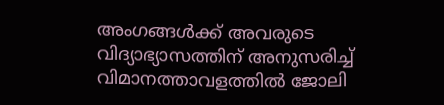അംഗങ്ങൾക്ക് അവരുടെ വിദ്യാഭ്യാസത്തിന് അനുസരിച്ച് വിമാനത്താവളത്തിൽ ജോലി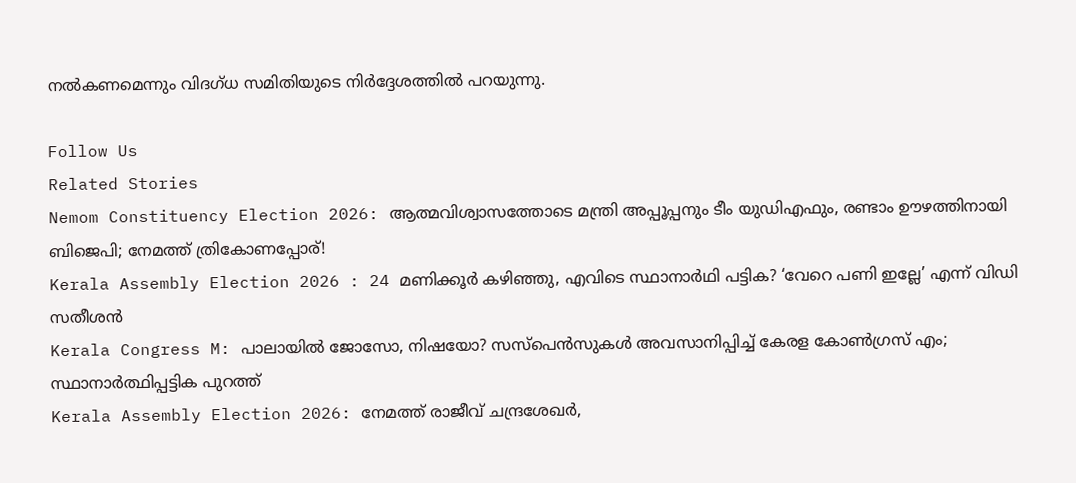നൽകണമെന്നും വിദഗ്ധ സമിതിയുടെ നിർദ്ദേശത്തിൽ പറയുന്നു.

Follow Us
Related Stories
Nemom Constituency Election 2026: ആത്മവിശ്വാസത്തോടെ മന്ത്രി അപ്പൂപ്പനും ടീം യുഡിഎഫും, രണ്ടാം ഊഴത്തിനായി ബിജെപി; നേമത്ത് ത്രികോണപ്പോര്!
Kerala Assembly Election 2026 : 24 മണിക്കൂർ കഴിഞ്ഞു, എവിടെ സ്ഥാനാർഥി പട്ടിക? ‘വേറെ പണി ഇല്ലേ’ എന്ന് വിഡി സതീശൻ
Kerala Congress M: പാലായില്‍ ജോസോ, നിഷയോ? സസ്‌പെന്‍സുകള്‍ അവസാനിപ്പിച്ച് കേരള കോണ്‍ഗ്രസ് എം; സ്ഥാനാര്‍ത്ഥിപ്പട്ടിക പുറത്ത്‌
Kerala Assembly Election 2026: നേമത്ത് രാജീവ് ചന്ദ്രശേഖര്‍,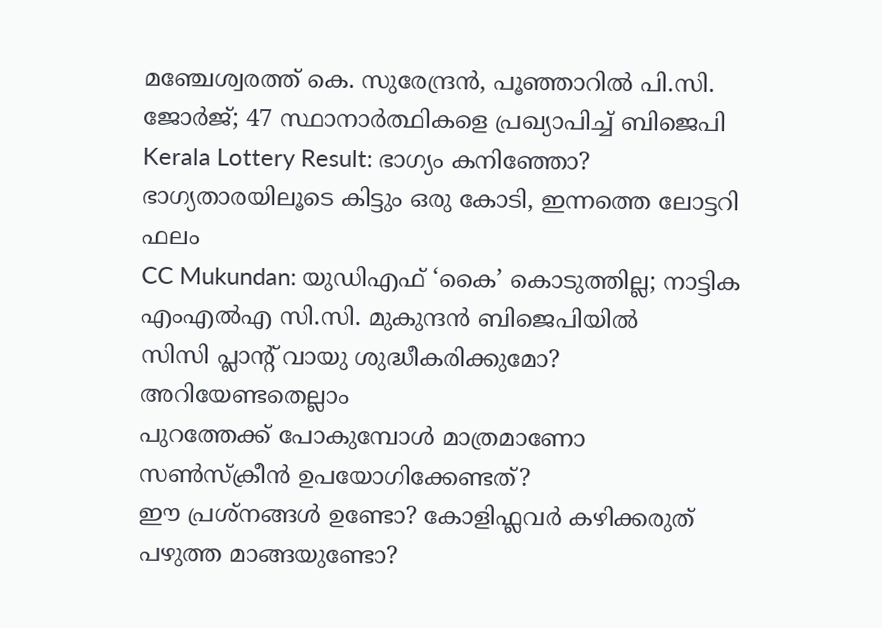മഞ്ചേശ്വരത്ത് കെ. സുരേന്ദ്രന്‍, പൂഞ്ഞാറില്‍ പി.സി. ജോര്‍ജ്; 47 സ്ഥാനാര്‍ത്ഥികളെ പ്രഖ്യാപിച്ച് ബിജെപി
Kerala Lottery Result: ഭാഗ്യം കനിഞ്ഞോ? ഭാഗ്യതാരയിലൂടെ കിട്ടും ഒരു കോടി, ഇന്നത്തെ ലോട്ടറി ഫലം
CC Mukundan: യുഡിഎഫ് ‘കൈ’ കൊടുത്തില്ല; നാട്ടിക എംഎൽഎ സി.സി. മുകുന്ദൻ ബിജെപിയിൽ
സിസി പ്ലാന്‍റ് വായു ശുദ്ധീകരിക്കുമോ? അറിയേണ്ടതെല്ലാം
പുറത്തേക്ക് പോകുമ്പോള്‍ മാത്രമാണോ സണ്‍സ്‌ക്രീന്‍ ഉപയോഗിക്കേണ്ടത്?
ഈ പ്രശ്നങ്ങൾ ഉണ്ടോ? കോളിഫ്ലവർ കഴിക്കരുത്
പഴുത്ത മാങ്ങയുണ്ടോ?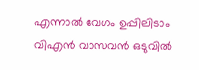എന്നാല്‍ വേഗം ഉപ്പിലിടാം
വിഎൻ വാസവൻ ഒടുവിൽ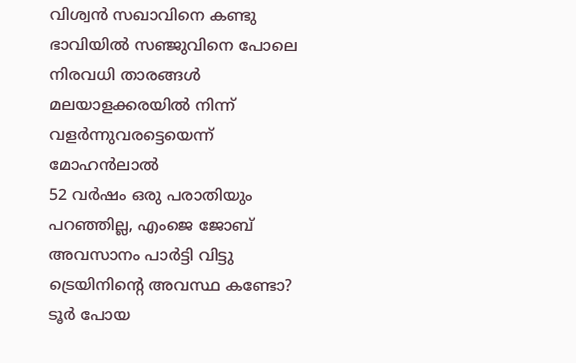വിശ്വൻ സഖാവിനെ കണ്ടു
ഭാവിയില്‍ സഞ്ജുവിനെ പോലെ നിരവധി താരങ്ങള്‍ മലയാളക്കരയില്‍ നിന്ന്‌ വളര്‍ന്നുവരട്ടെയെന്ന് മോഹന്‍ലാല്‍
52 വർഷം ഒരു പരാതിയും പറഞ്ഞില്ല, എംജെ ജോബ് അവസാനം പാർട്ടി വിട്ടു
ട്രെയിനിന്റെ അവസ്ഥ കണ്ടോ? ടൂര്‍ പോയ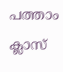പത്താം ക്ലാസ്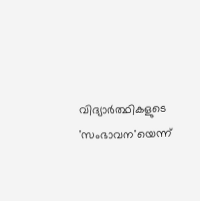വിദ്യാര്‍ത്ഥികളുടെ 'സംഭാവന'യെന്ന്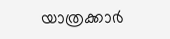യാത്രക്കാര്‍